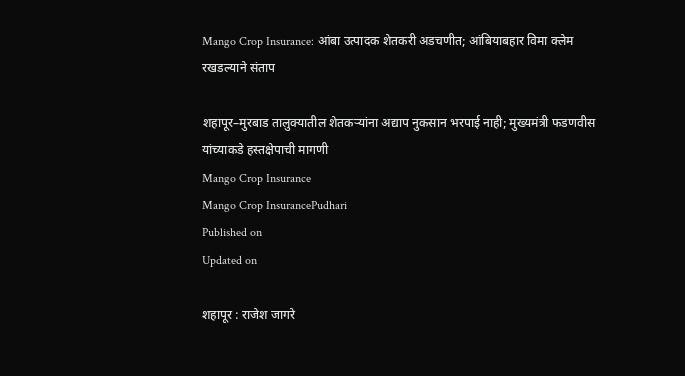Mango Crop Insurance: आंबा उत्पादक शेतकरी अडचणीत; आंबियाबहार विमा क्लेम रखडल्याने संताप

शहापूर–मुरबाड तालुक्यातील शेतकऱ्यांना अद्याप नुकसान भरपाई नाही; मुख्यमंत्री फडणवीस यांच्याकडे हस्तक्षेपाची मागणी
Mango Crop Insurance
Mango Crop InsurancePudhari
Published on
Updated on

शहापूर : राजेश जागरे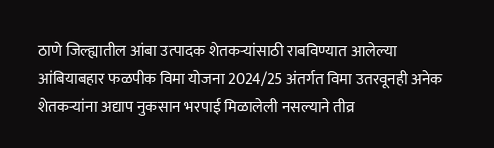ठाणे जिल्ह्यातील आंबा उत्पादक शेतकऱ्यांसाठी राबविण्यात आलेल्या आंबियाबहार फळपीक विमा योजना 2024/25 अंतर्गत विमा उतरवूनही अनेक शेतकऱ्यांना अद्याप नुकसान भरपाई मिळालेली नसल्याने तीव्र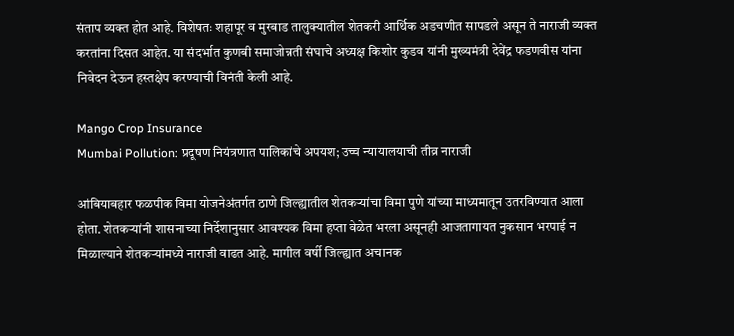संताप व्यक्त होत आहे. विशेषतः शहापूर व मुरबाड तालुक्यातील शेतकरी आर्थिक अडचणीत सापडले असून ते नाराजी व्यक्त करतांना दिसत आहेत. या संदर्भात कुणबी समाजोन्नती संघाचे अध्यक्ष किशोर कुडव यांनी मुख्यमंत्री देवेंद्र फडणवीस यांना निवेदन देऊन हस्तक्षेप करण्याची विनंती केली आहे.

Mango Crop Insurance
Mumbai Pollution: प्रदूषण नियंत्रणात पालिकांचे अपयश; उच्च न्यायालयाची तीव्र नाराजी

आंबियाबहार फळपीक विमा योजनेअंतर्गत ठाणे जिल्ह्यातील शेतकऱ्यांचा विमा पुणे यांच्या माध्यमातून उतरविण्यात आला होता. शेतकऱ्यांनी शासनाच्या निर्देशानुसार आवश्यक विमा हप्ता वेळेत भरला असूनही आजतागायत नुकसान भरपाई न मिळाल्याने शेतकऱ्यांमध्ये नाराजी वाढत आहे. मागील वर्षी जिल्ह्यात अचानक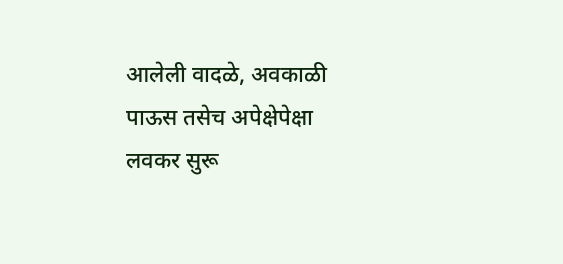आलेली वादळे, अवकाळी पाऊस तसेच अपेक्षेपेक्षा लवकर सुरू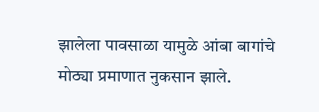झालेला पावसाळा यामुळे आंबा बागांचे मोठ्या प्रमाणात नुकसान झाले.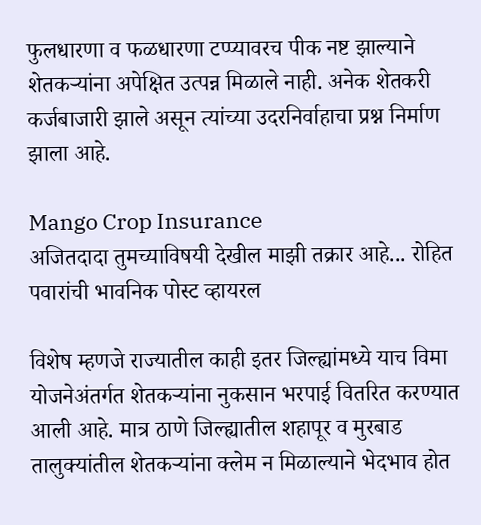फुलधारणा व फळधारणा टप्प्यावरच पीक नष्ट झाल्याने शेतकऱ्यांना अपेक्षित उत्पन्न मिळाले नाही. अनेक शेतकरी कर्जबाजारी झाले असून त्यांच्या उदरनिर्वाहाचा प्रश्न निर्माण झाला आहे.

Mango Crop Insurance
अजितदादा तुमच्याविषयी देखील माझी तक्रार आहे... रोहित पवारांची भावनिक पोस्ट व्हायरल

विशेष म्हणजे राज्यातील काही इतर जिल्ह्यांमध्ये याच विमा योजनेअंतर्गत शेतकऱ्यांना नुकसान भरपाई वितरित करण्यात आली आहे. मात्र ठाणे जिल्ह्यातील शहापूर व मुरबाड तालुक्यांतील शेतकऱ्यांना क्लेम न मिळाल्याने भेदभाव होत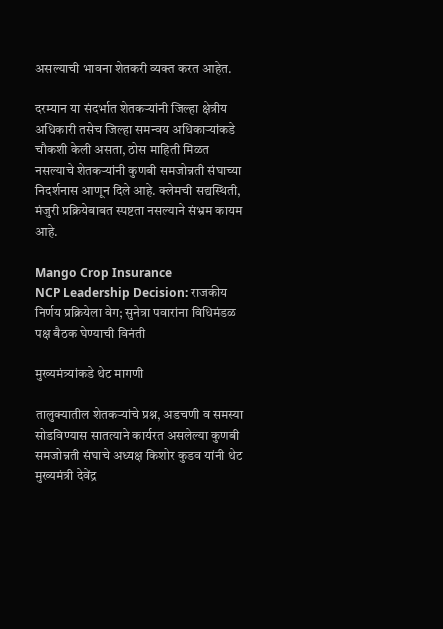असल्याची भावना शेतकरी व्यक्त करत आहेत.

दरम्यान या संदर्भात शेतकऱ्यांनी जिल्हा क्षेत्रीय अधिकारी तसेच जिल्हा समन्वय अधिकाऱ्यांकडे चौकशी केली असता, ठोस माहिती मिळत नसल्याचे शेतकऱ्यांनी कुणबी समजोन्नती संघाच्या निदर्शनास आणून दिले आहे. क्लेमची सद्यस्थिती, मंजुरी प्रक्रियेबाबत स्पष्टता नसल्याने संभ्रम कायम आहे.

Mango Crop Insurance
NCP Leadership Decision: राजकीय निर्णय प्रक्रियेला वेग; सुनेत्रा पवारांना विधिमंडळ पक्ष बैठक घेण्याची विनंती

मुख्यमंत्र्यांकडे थेट मागणी

तालुक्यातील शेतकऱ्यांचे प्रश्न, अडचणी व समस्या सोडविण्यास सातत्याने कार्यरत असलेल्या कुणबी समजोन्नती संघाचे अध्यक्ष किशोर कुडव यांनी थेट मुख्यमंत्री देवेंद्र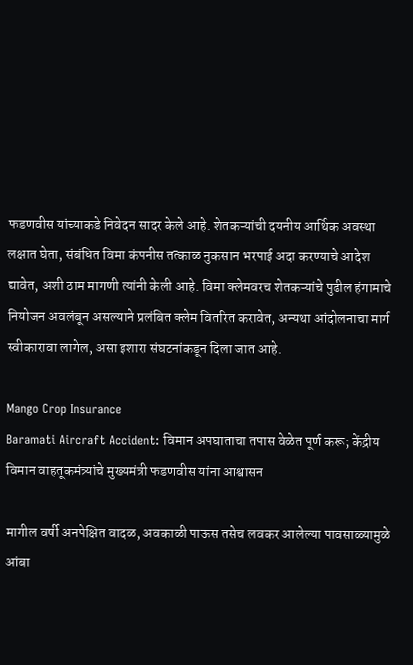फडणवीस यांच्याकडे निवेदन सादर केले आहे. शेतकऱ्यांची दयनीय आर्थिक अवस्था लक्षात घेता, संबंधित विमा कंपनीस तत्काळ नुकसान भरपाई अदा करण्याचे आदेश द्यावेत, अशी ठाम मागणी त्यांनी केली आहे. विमा क्लेमवरच शेतकऱ्यांचे पुढील हंगामाचे नियोजन अवलंबून असल्याने प्रलंबित क्लेम वितरित करावेत, अन्यथा आंदोलनाचा मार्ग स्वीकारावा लागेल, असा इशारा संघटनांकडून दिला जात आहे.

Mango Crop Insurance
Baramati Aircraft Accident: विमान अपघाताचा तपास वेळेत पूर्ण करू; केंद्रीय विमान वाहतूकमंत्र्यांचे मुख्यमंत्री फडणवीस यांना आश्वासन

मागील वर्षी अनपेक्षित वादळ, अवकाळी पाऊस तसेच लवकर आलेल्या पावसाळ्यामुळे आंबा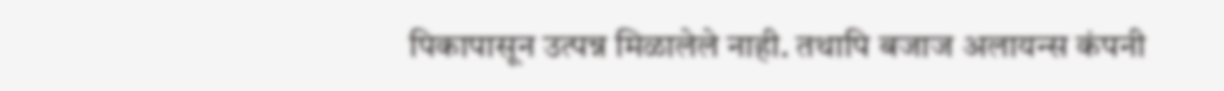पिकापासून उत्पन्न मिळालेले नाही. तथापि बजाज अलायन्स कंपनी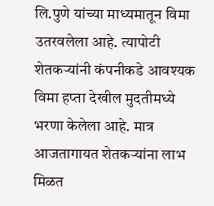लि.पुणे यांच्या माध्यमातून विमा उतरवलेला आहे. त्यापोटी शेतकऱ्यांनी कंपनीकडे आवश्यक विमा हप्ता देखील मुदतीमध्ये भरणा केलेला आहे. मात्र आजतागायत शेतकऱ्यांना लाभ मिळत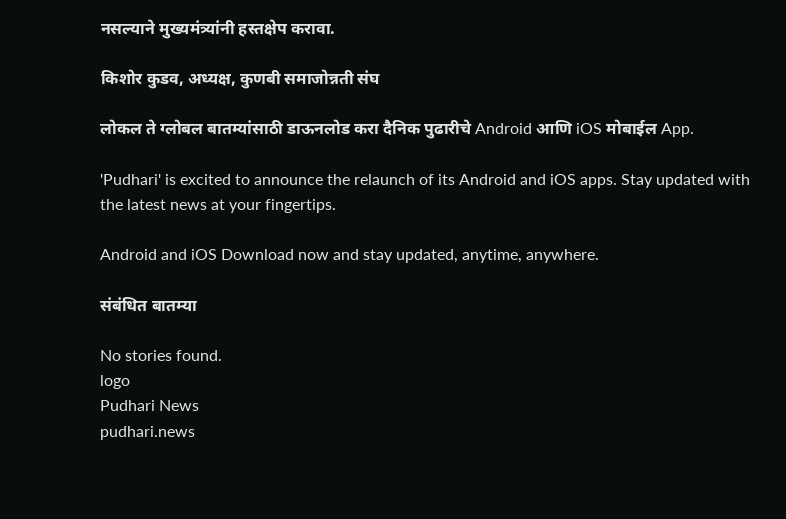नसल्याने मुख्यमंत्र्यांनी हस्तक्षेप करावा.

किशोर कुडव, अध्यक्ष, कुणबी समाजोन्नती संघ

लोकल ते ग्लोबल बातम्यांसाठी डाऊनलोड करा दैनिक पुढारीचे Android आणि iOS मोबाईल App.

'Pudhari' is excited to announce the relaunch of its Android and iOS apps. Stay updated with the latest news at your fingertips.

Android and iOS Download now and stay updated, anytime, anywhere.

संबंधित बातम्या

No stories found.
logo
Pudhari News
pudhari.news